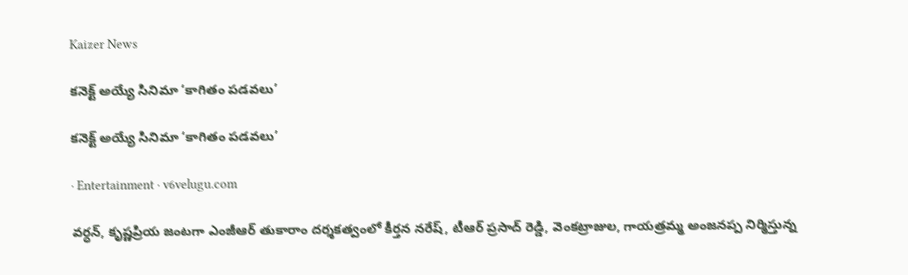Kaizer News

కనెక్ట్ అయ్యే సినిమా ‘కాగితం పడవలు’

కనెక్ట్ అయ్యే సినిమా ‘కాగితం పడవలు’

· Entertainment · v6velugu.com

వర్ధన్, కృష్ణప్రియ జంటగా ఎంజీఆర్ తుకారాం దర్శకత్వంలో కీర్తన నరేష్, టీఆర్ ప్రసాద్ రెడ్డి, వెంకట్రాజుల, గాయత్రమ్మ అంజనప్ప నిర్మిస్తున్న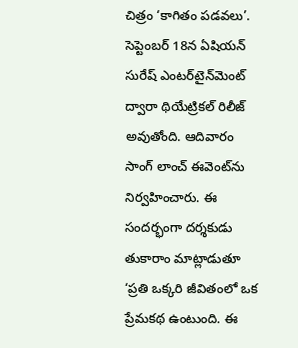చిత్రం ‘కాగితం పడవలు’. సెప్టెంబర్ 18న ఏషియన్ సురేష్ ఎంటర్‌‌టైన్‌‌మెంట్ ద్వారా థియేట్రికల్ రిలీజ్ అవుతోంది. ఆదివారం సాంగ్ లాంచ్ ఈవెంట్‌‌ను నిర్వహించారు. ఈ సందర్భంగా దర్శకుడు తుకారాం మాట్లాడుతూ ‘ప్రతి ఒక్కరి జీవితంలో ఒక ప్రేమకథ ఉంటుంది. ఈ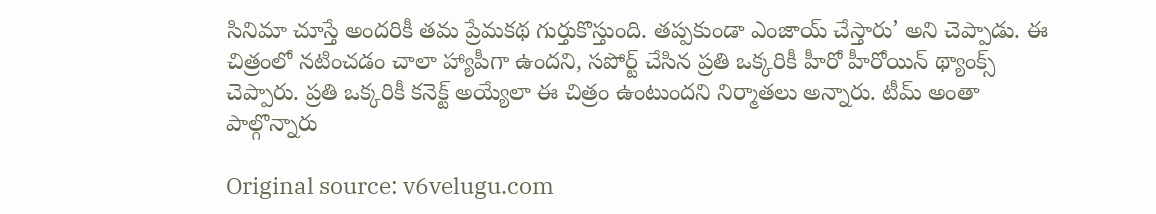సినిమా చూస్తే అందరికీ తమ ప్రేమకథ గుర్తుకొస్తుంది. తప్పకుండా ఎంజాయ్ చేస్తారు’ అని చెప్పాడు. ఈ చిత్రంలో నటించడం చాలా హ్యాపీగా ఉందని, సపోర్ట్ చేసిన ప్రతి ఒక్కరికీ హీరో హీరోయిన్ థ్యాంక్స్ చెప్పారు. ప్రతి ఒక్కరికీ కనెక్ట్ అయ్యేలా ఈ చిత్రం ఉంటుందని నిర్మాతలు అన్నారు. టీమ్ అంతా పాల్గొన్నారు

Original source: v6velugu.com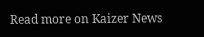Read more on Kaizer News